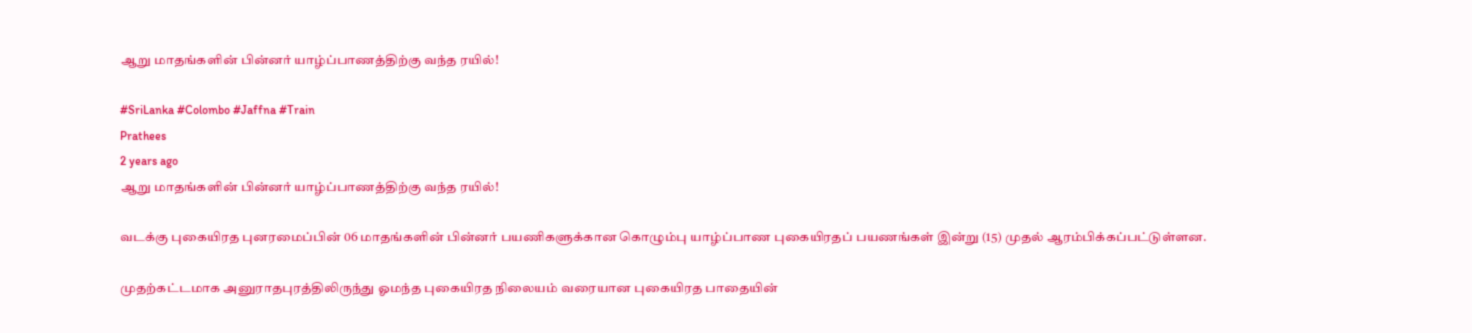ஆறு மாதங்களின் பின்னர் யாழ்ப்பாணத்திற்கு வந்த ரயில்!

#SriLanka #Colombo #Jaffna #Train
Prathees
2 years ago
ஆறு மாதங்களின் பின்னர் யாழ்ப்பாணத்திற்கு வந்த ரயில்!

வடக்கு புகையிரத புனரமைப்பின் 06 மாதங்களின் பின்னர் பயணிகளுக்கான கொழும்பு யாழ்ப்பாண புகையிரதப் பயணங்கள் இன்று (15) முதல் ஆரம்பிக்கப்பட்டுள்ளன.

முதற்கட்டமாக அனுராதபுரத்திலிருந்து ஓமந்த புகையிரத நிலையம் வரையான புகையிரத பாதையின்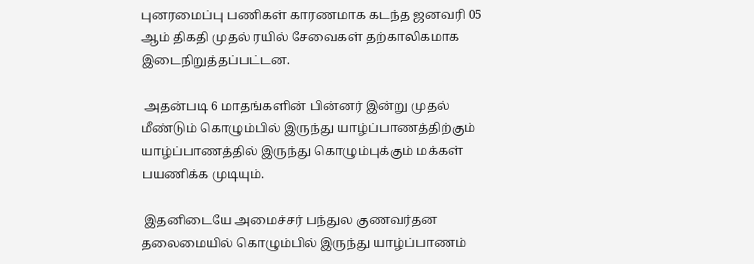புனரமைப்பு பணிகள் காரணமாக கடந்த ஜனவரி 05 ஆம் திகதி முதல் ரயில் சேவைகள் தற்காலிகமாக இடைநிறுத்தப்பட்டன.

 அதன்படி 6 மாதங்களின் பின்னர் இன்று முதல் மீண்டும் கொழும்பில் இருந்து யாழ்ப்பாணத்திற்கும் யாழ்ப்பாணத்தில் இருந்து கொழும்புக்கும் மக்கள் பயணிக்க முடியும்.

 இதனிடையே அமைச்சர் பந்துல குணவர்தன தலைமையில் கொழும்பில் இருந்து யாழ்ப்பாணம்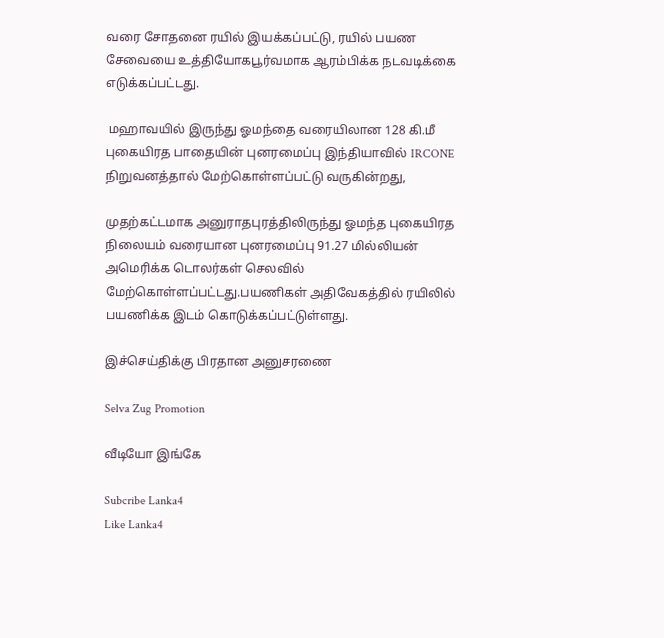வரை சோதனை ரயில் இயக்கப்பட்டு, ரயில் பயண சேவையை உத்தியோகபூர்வமாக ஆரம்பிக்க நடவடிக்கை எடுக்கப்பட்டது.

 மஹாவயில் இருந்து ஓமந்தை வரையிலான 128 கி.மீ புகையிரத பாதையின் புனரமைப்பு இந்தியாவில் IRCONE நிறுவனத்தால் மேற்கொள்ளப்பட்டு வருகின்றது,

முதற்கட்டமாக அனுராதபுரத்திலிருந்து ஓமந்த புகையிரத நிலையம் வரையான புனரமைப்பு 91.27 மில்லியன் அமெரிக்க டொலர்கள் செலவில் மேற்கொள்ளப்பட்டது.பயணிகள் அதிவேகத்தில் ரயிலில் பயணிக்க இடம் கொடுக்கப்பட்டுள்ளது.

இச்செய்திக்கு பிரதான அனுசரணை

Selva Zug Promotion

வீடியோ இங்கே

Subcribe Lanka4
Like Lanka4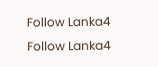Follow Lanka4
Follow Lanka4